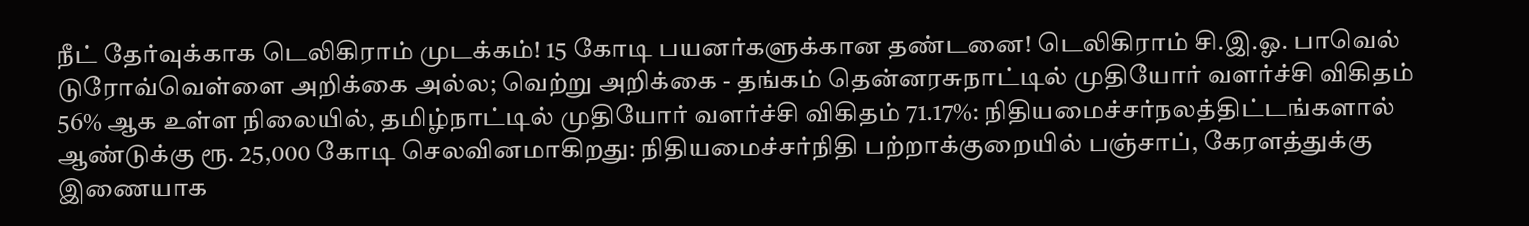நீட் தேர்வுக்காக டெலிகிராம் முடக்கம்! 15 கோடி பயனர்களுக்கான தண்டனை! டெலிகிராம் சி.இ.ஓ. பாவெல் டுரோவ்வெள்ளை அறிக்கை அல்ல; வெற்று அறிக்கை - தங்கம் தென்னரசுநாட்டில் முதியோர் வளர்ச்சி விகிதம் 56% ஆக உள்ள நிலையில், தமிழ்நாட்டில் முதியோர் வளர்ச்சி விகிதம் 71.17%: நிதியமைச்சர்நலத்திட்டங்களால் ஆண்டுக்கு ரூ. 25,000 கோடி செலவினமாகிறது: நிதியமைச்சர்நிதி பற்றாக்குறையில் பஞ்சாப், கேரளத்துக்கு இணையாக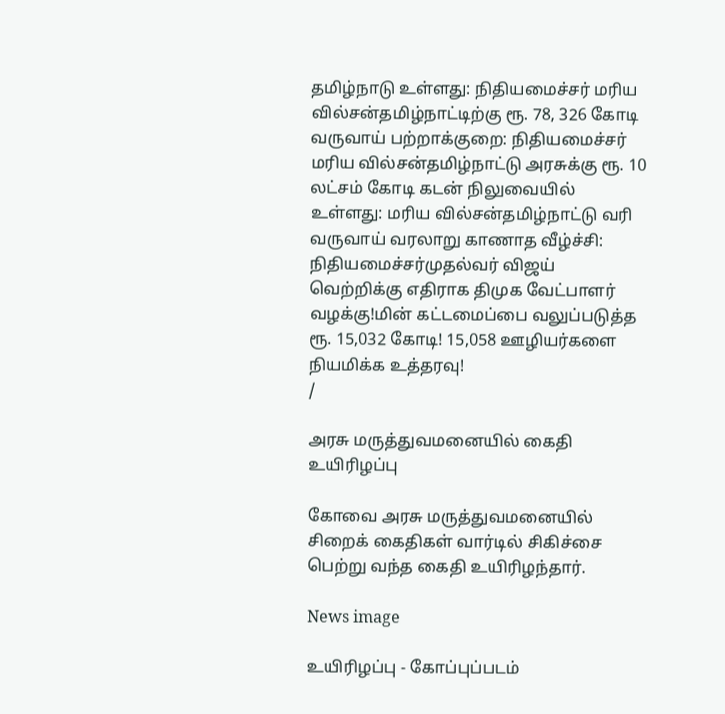தமிழ்நாடு உள்ளது: நிதியமைச்சர் மரிய வில்சன்தமிழ்நாட்டிற்கு ரூ. 78, 326 கோடி வருவாய் பற்றாக்குறை: நிதியமைச்சர் மரிய வில்சன்தமிழ்நாட்டு அரசுக்கு ரூ. 10 லட்சம் கோடி கடன் நிலுவையில் உள்ளது: மரிய வில்சன்தமிழ்நாட்டு வரி வருவாய் வரலாறு காணாத வீழ்ச்சி: நிதியமைச்சர்முதல்வர் விஜய் வெற்றிக்கு எதிராக திமுக வேட்பாளர் வழக்கு!மின் கட்டமைப்பை வலுப்படுத்த ரூ. 15,032 கோடி! 15,058 ஊழியர்களை நியமிக்க உத்தரவு!
/

அரசு மருத்துவமனையில் கைதி உயிரிழப்பு

கோவை அரசு மருத்துவமனையில் சிறைக் கைதிகள் வார்டில் சிகிச்சை பெற்று வந்த கைதி உயிரிழந்தார்.

News image

உயிரிழப்பு - கோப்புப்படம்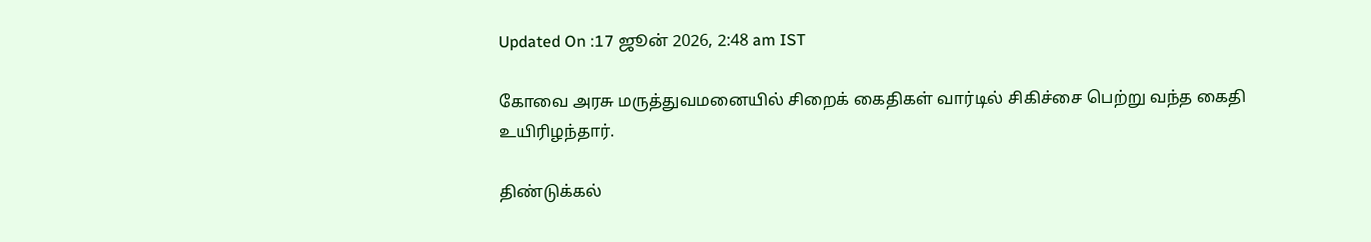Updated On :17 ஜூன் 2026, 2:48 am IST

கோவை அரசு மருத்துவமனையில் சிறைக் கைதிகள் வார்டில் சிகிச்சை பெற்று வந்த கைதி உயிரிழந்தார்.

திண்டுக்கல்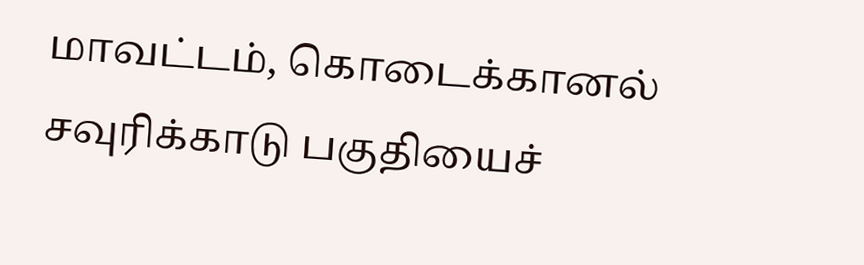மாவட்டம், கொடைக்கானல் சவுரிக்காடு பகுதியைச்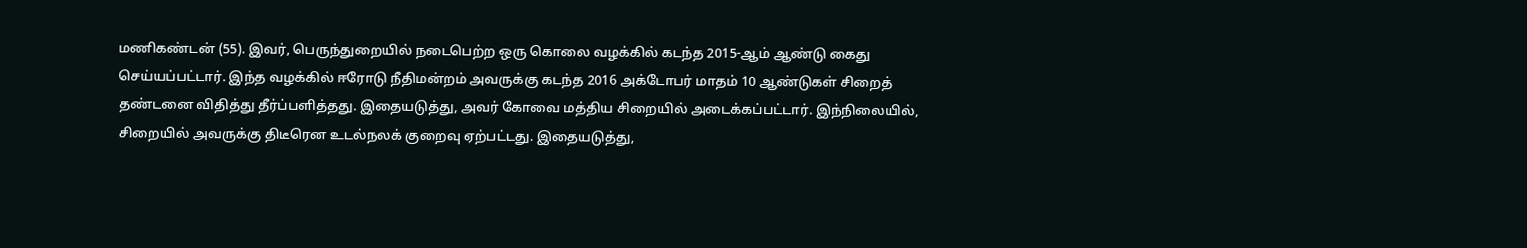மணிகண்டன் (55). இவர், பெருந்துறையில் நடைபெற்ற ஒரு கொலை வழக்கில் கடந்த 2015-ஆம் ஆண்டு கைது செய்யப்பட்டார். இந்த வழக்கில் ஈரோடு நீதிமன்றம் அவருக்கு கடந்த 2016 அக்டோபர் மாதம் 10 ஆண்டுகள் சிறைத் தண்டனை விதித்து தீர்ப்பளித்தது. இதையடுத்து, அவர் கோவை மத்திய சிறையில் அடைக்கப்பட்டார். இந்நிலையில், சிறையில் அவருக்கு திடீரென உடல்நலக் குறைவு ஏற்பட்டது. இதையடுத்து,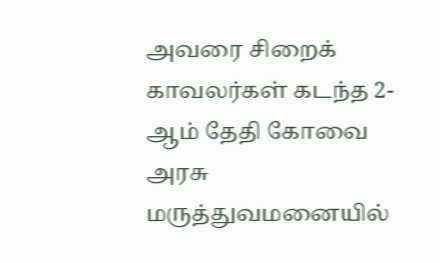அவரை சிறைக் காவலர்கள் கடந்த 2-ஆம் தேதி கோவை அரசு மருத்துவமனையில்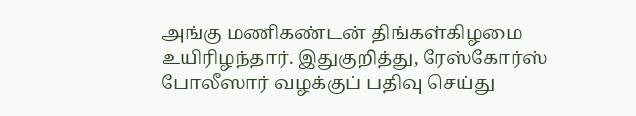அங்கு மணிகண்டன் திங்கள்கிழமை உயிரிழந்தார். இதுகுறித்து, ரேஸ்கோர்ஸ் போலீஸார் வழக்குப் பதிவு செய்து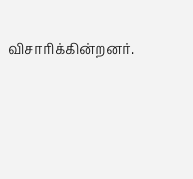விசாரிக்கின்றனர்.